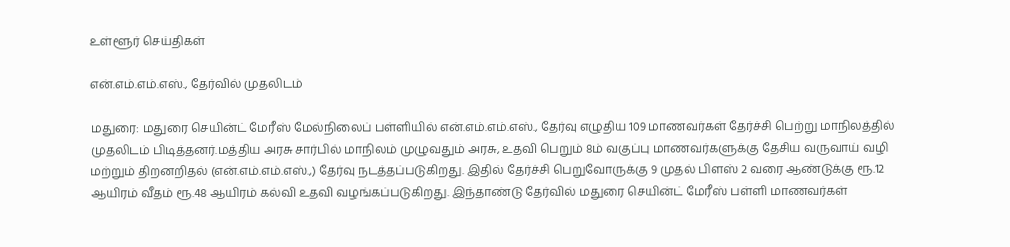உள்ளூர் செய்திகள்

என்.எம்.எம்.எஸ்., தேர்வில் முதலிடம்

மதுரை: மதுரை செயின்ட் மேரீஸ் மேல்நிலைப் பள்ளியில் என்.எம்.எம்.எஸ்., தேர்வு எழுதிய 109 மாணவர்கள் தேர்ச்சி பெற்று மாநிலத்தில் முதலிடம் பிடித்தனர்.மத்திய அரசு சார்பில் மாநிலம் முழுவதும் அரசு, உதவி பெறும் 8ம் வகுப்பு மாணவர்களுக்கு தேசிய வருவாய் வழி மற்றும் திறனறிதல் (என்.எம்.எம்.எஸ்.,) தேர்வு நடத்தப்படுகிறது. இதில் தேர்ச்சி பெறுவோருக்கு 9 முதல் பிளஸ் 2 வரை ஆண்டுக்கு ரூ.12 ஆயிரம் வீதம் ரூ.48 ஆயிரம் கல்வி உதவி வழங்கப்படுகிறது. இந்தாண்டு தேர்வில் மதுரை செயின்ட் மேரீஸ் பள்ளி மாணவர்கள்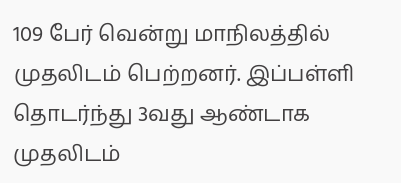109 பேர் வென்று மாநிலத்தில் முதலிடம் பெற்றனர். இப்பள்ளி தொடர்ந்து 3வது ஆண்டாக முதலிடம்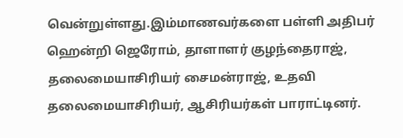வென்றுள்ளது.இம்மாணவர்களை பள்ளி அதிபர் ஹென்றி ஜெரோம், தாளாளர் குழந்தைராஜ், தலைமையாசிரியர் சைமன்ராஜ், உதவி தலைமையாசிரியர், ஆசிரியர்கள் பாராட்டினர்.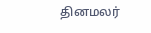தினமலர்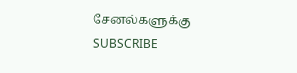சேனல்களுக்கு SUBSCRIBE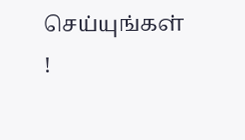செய்யுங்கள் !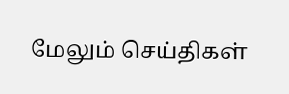மேலும் செய்திகள்